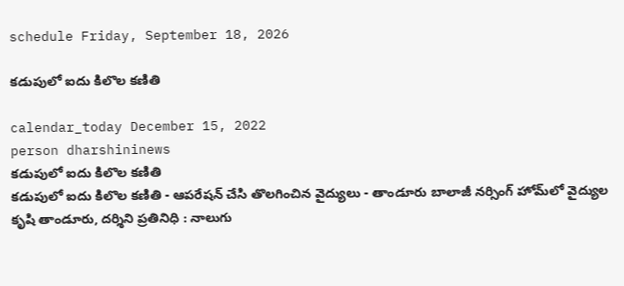schedule Friday, September 18, 2026

కడుపులో ఐదు కిలొల కణితి

calendar_today December 15, 2022
person dharshininews
కడుపులో ఐదు కిలొల కణితి
కడుపులో ఐదు కిలొల కణితి - ఆపరేషన్ చేసి తొలగించిన వైద్యులు - తాండూరు బాలాజీ నర్సింగ్ హోమ్‌లో వైద్యుల కృషి తాండూరు, దర్శిని ప్రతినిధి : నాలుగు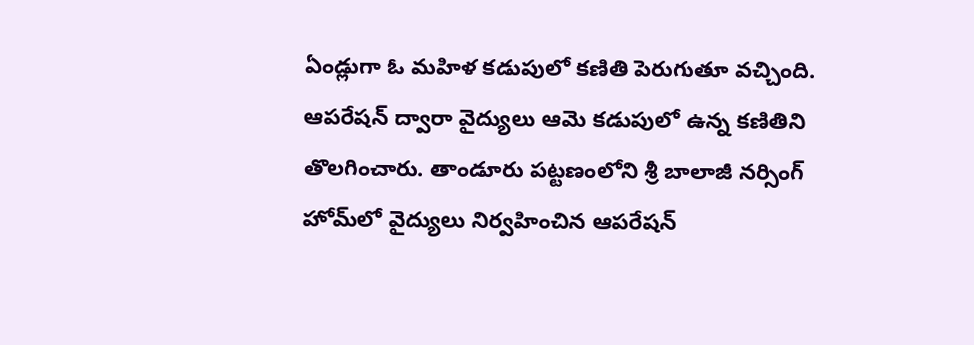ఏండ్లుగా ఓ మహిళ కడుపులో కణితి పెరుగుతూ వచ్చింది. ఆపరేషన్ ద్వారా వైద్యులు ఆమె కడుపులో ఉన్న కణితిని తొలగించారు. తాండూరు పట్టణంలోని శ్రీ బాలాజీ నర్సింగ్‌ హోమ్‌లో వైద్యులు నిర్వహించిన ఆపరేషన్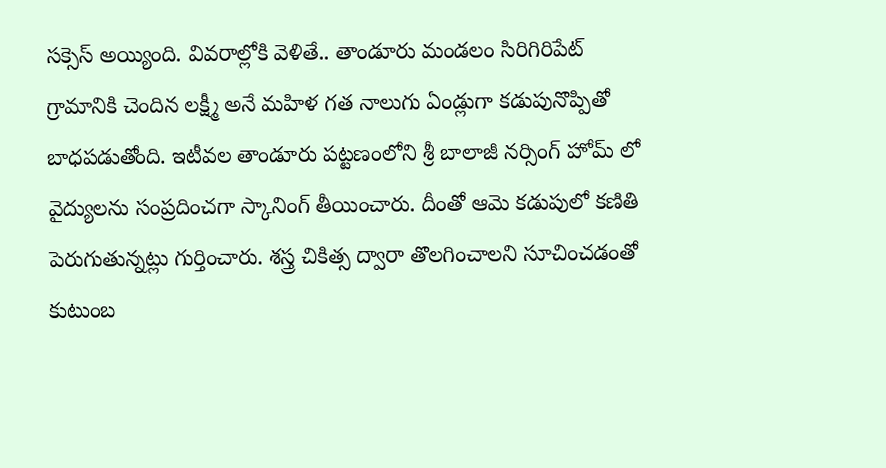సక్సెస్ అయ్యింది. వివరాల్లోకి వెళితే.. తాండూరు మండలం సిరిగిరిపేట్ గ్రామానికి చెందిన లక్ష్మీ అనే మహిళ గత నాలుగు ఏండ్లుగా కడుపునొప్పితో బాధపడుతోంది. ఇటీవల తాండూరు పట్టణంలోని శ్రీ బాలాజీ నర్సింగ్ హోమ్ లో వైద్యులను సంప్రదించగా స్కానింగ్ తీయించారు. దీంతో ఆమె కడుపులో కణితి పెరుగుతున్నట్లు గుర్తించారు. శస్త్ర చికిత్స ద్వారా తొలగించాలని సూచించడంతో కుటుంబ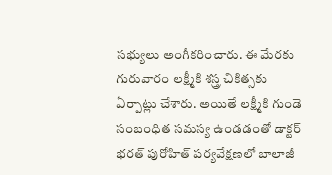సభ్యులు అంగీకరించారు. ఈ మేరకు గురువారం లక్ష్మీకి శస్త్ర చికిత్సకు ఏర్పాట్లు చేశారు. అయితే లక్ష్మీకి గుండె సంబంధిత సమస్య ఉండడంతో డాక్టర్ భరత్ పురోహిత్ పర్యవేక్షణలో బాలాజీ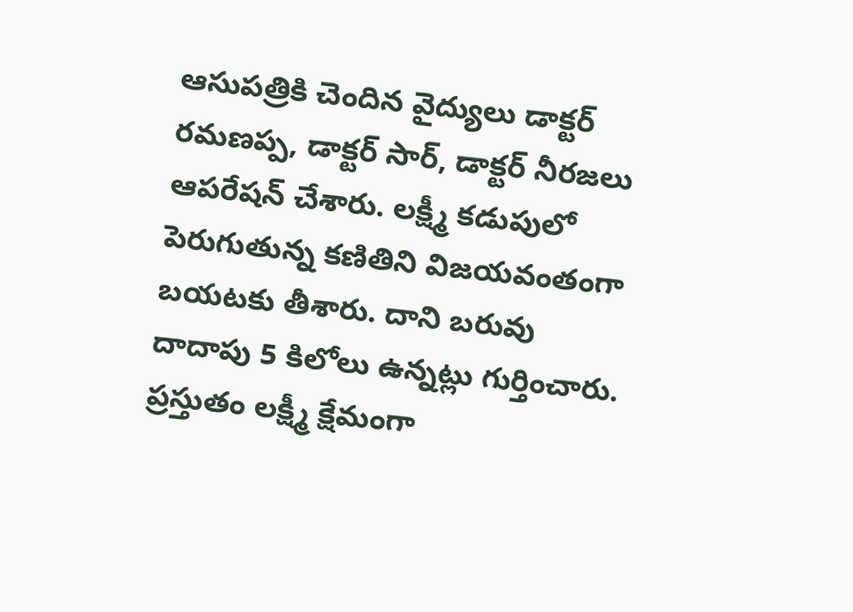ఆసుపత్రికి చెందిన వైద్యులు డాక్టర్ రమణప్ప, డాక్టర్ సార్, డాక్టర్ నీరజలు ఆపరేషన్ చేశారు. లక్ష్మీ కడుపులో పెరుగుతున్న కణితిని విజయవంతంగా బయటకు తీశారు. దాని బరువు దాదాపు 5 కిలోలు ఉన్నట్లు గుర్తించారు. ప్రస్తుతం లక్ష్మీ క్షేమంగా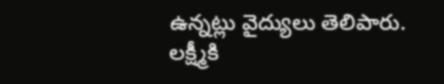ఉన్నట్లు వైద్యులు తెలిపారు. లక్ష్మీకి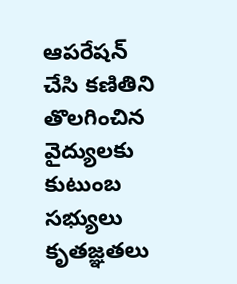ఆపరేషన్ చేసి కణితిని తొలగించిన వైద్యులకు కుటుంబ సభ్యులు కృతజ్ఞతలు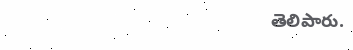తెలిపారు.